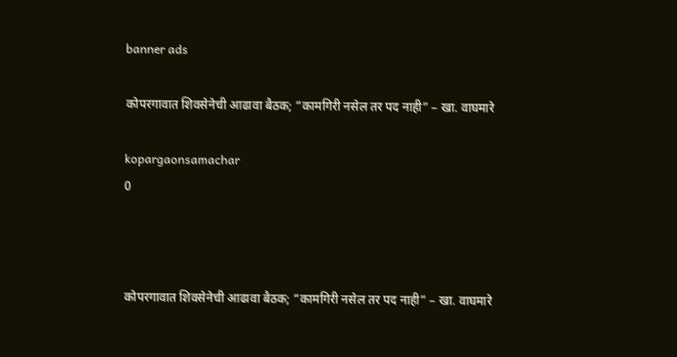banner ads

कोपरगावात शिवसेनेची आढावा बैठक; “कामगिरी नसेल तर पद नाही” – खा. वाघमारे

kopargaonsamachar
0



कोपरगावात शिवसेनेची आढावा बैठक; “कामगिरी नसेल तर पद नाही” – खा. वाघमारे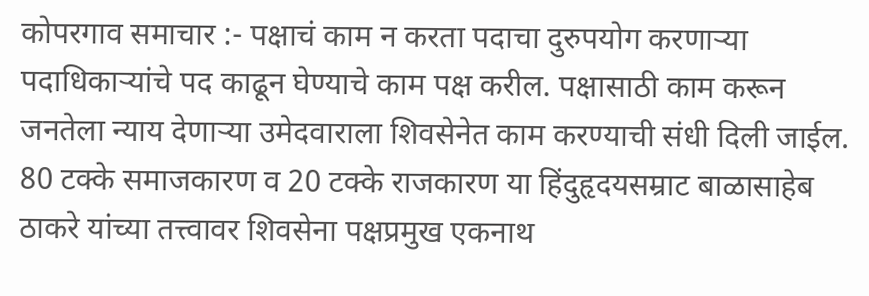कोपरगाव समाचार :- पक्षाचं काम न करता पदाचा दुरुपयोग करणाऱ्या पदाधिकाऱ्यांचे पद काढून घेण्याचे काम पक्ष करील. पक्षासाठी काम करून जनतेला न्याय देणाऱ्या उमेदवाराला शिवसेनेत काम करण्याची संधी दिली जाईल. 80 टक्के समाजकारण व 20 टक्के राजकारण या हिंदुहृदयसम्राट बाळासाहेब ठाकरे यांच्या तत्त्वावर शिवसेना पक्षप्रमुख एकनाथ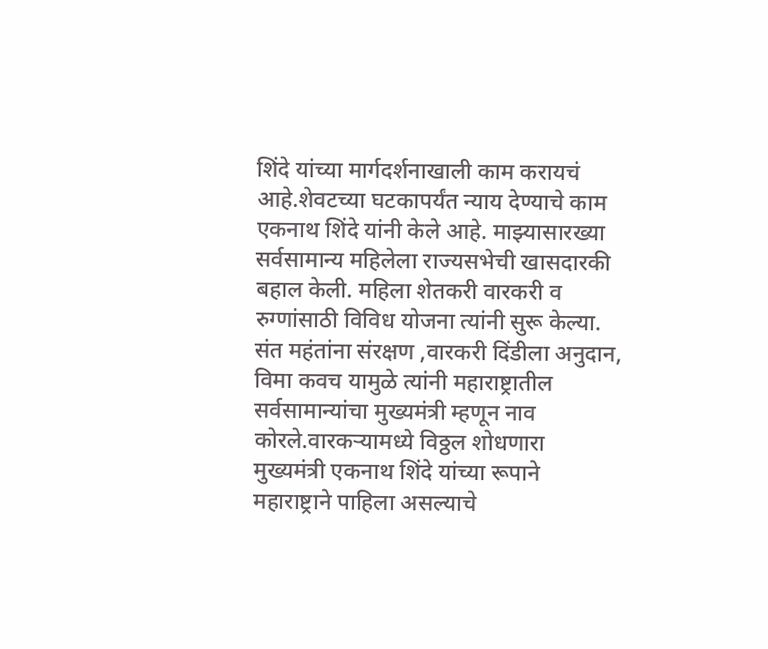शिंदे यांच्या मार्गदर्शनाखाली काम करायचं आहे.शेवटच्या घटकापर्यंत न्याय देण्याचे काम एकनाथ शिंदे यांनी केले आहे. माझ्यासारख्या सर्वसामान्य महिलेला राज्यसभेची खासदारकी बहाल केली. महिला शेतकरी वारकरी व रुग्णांसाठी विविध योजना त्यांनी सुरू केल्या. संत महंतांना संरक्षण ,वारकरी दिंडीला अनुदान, विमा कवच यामुळे त्यांनी महाराष्ट्रातील सर्वसामान्यांचा मुख्यमंत्री म्हणून नाव कोरले.वारकऱ्यामध्ये विठ्ठल शोधणारा मुख्यमंत्री एकनाथ शिंदे यांच्या रूपाने महाराष्ट्राने पाहिला असल्याचे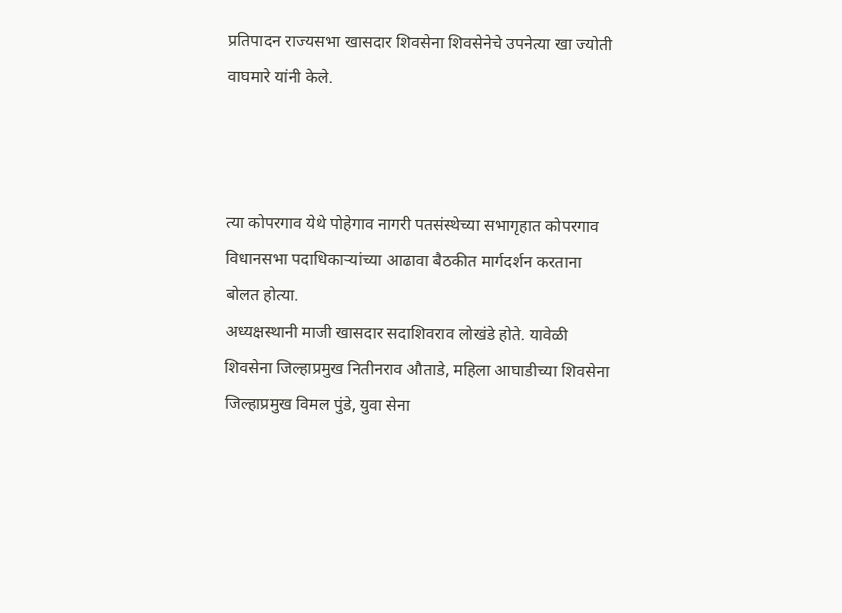प्रतिपादन राज्यसभा खासदार शिवसेना शिवसेनेचे उपनेत्या खा ज्योती वाघमारे यांनी केले.



त्या कोपरगाव येथे पोहेगाव नागरी पतसंस्थेच्या सभागृहात कोपरगाव विधानसभा पदाधिकाऱ्यांच्या आढावा बैठकीत मार्गदर्शन करताना बोलत होत्या.
अध्यक्षस्थानी माजी खासदार सदाशिवराव लोखंडे होते. यावेळी शिवसेना जिल्हाप्रमुख नितीनराव औताडे, महिला आघाडीच्या शिवसेना जिल्हाप्रमुख विमल पुंडे, युवा सेना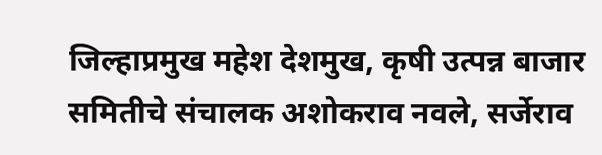जिल्हाप्रमुख महेश देशमुख, कृषी उत्पन्न बाजार समितीचे संचालक अशोकराव नवले, सर्जेराव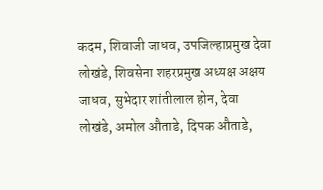कदम, शिवाजी जाधव, उपजिल्हाप्रमुख देवा लोखंडे, शिवसेना शहरप्रमुख अध्यक्ष अक्षय जाधव, सुभेदार शांतीलाल होन, देवा लोखंडे, अमोल औताडे, दिपक औताडे,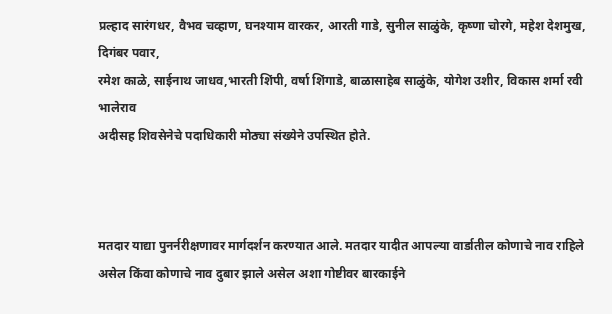प्रल्हाद सारंगधर, वैभव चव्हाण, घनश्याम वारकर, आरती गाडे, सुनील साळुंके, कृष्णा चोरगे, महेश देशमुख, दिगंबर पवार,
रमेश काळे, साईनाथ जाधव,भारती शिंपी, वर्षा शिंगाडे, बाळासाहेब साळुंके, योगेश उशीर, विकास शर्मा रवी भालेराव
अदीसह शिवसेनेचे पदाधिकारी मोठ्या संख्येने उपस्थित होते.



मतदार याद्या पुनर्नरीक्षणावर मार्गदर्शन करण्यात आले. मतदार यादीत आपल्या वार्डातील कोणाचे नाव राहिले असेल किंवा कोणाचे नाव दुबार झाले असेल अशा गोष्टीवर बारकाईने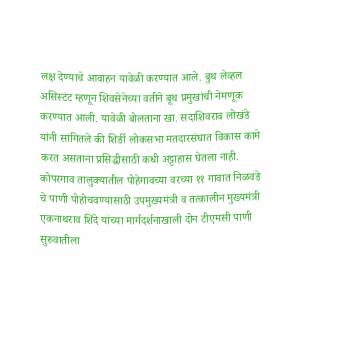लक्ष देण्याचे आवाहन यावेळी करण्यात आले. बुथ लेव्हल असिस्टंट म्हणून शिवसेनेच्या वतीने बूथ प्रमुखांची नेमणूक करण्यात आली. यावेळी बोलताना खा. सदाशिवराव लोखंडे यांनी सांगितले की शिर्डी लोकसभा मतदारसंघात विकास कामे करत असताना प्रसिद्धीसाठी कधी अट्टाहास घेतला नाही. कोपरगाव तालुक्यातील पोहेगावच्या वरच्या ११ गावात निळवंडे चे पाणी पोहोचवण्यासाठी उपमुख्यमंत्री व तत्कालीन मुख्यमंत्री एकनाथराव शिंदे यांच्या मार्गदर्शनाखाली दोन टीएमसी पाणी सुरुवातीला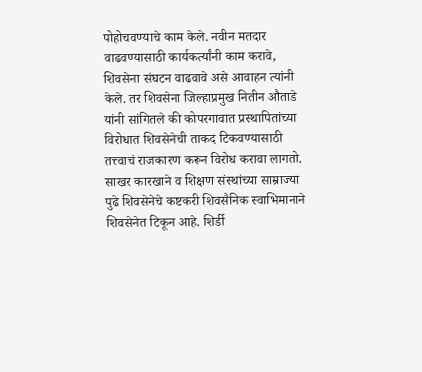पोहोचवण्याचे काम केले. नवीन मतदार वाढवण्यासाठी कार्यकर्त्यांनी काम करावे, शिवसेना संघटन वाढवावे असे आवाहन त्यांनी केले. तर शिवसेना जिल्हाप्रमुख नितीन औताडे यांनी सांगितले की कोपरगावात प्रस्थापितांच्या विरोधात शिवसेनेची ताकद टिकवण्यासाठी तत्त्वाचं राजकारण करून विरोध करावा लागतो. साखर कारखाने व शिक्षण संस्थांच्या साम्राज्या पुढे शिवसेनेचे कष्टकरी शिवसैनिक स्वाभिमानाने शिवसेनेत टिकून आहे. शिर्डी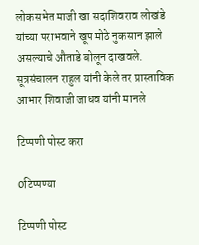लोकसभेत माजी खा सदाशिवराव लोखंडे यांच्या पराभवाने खूप मोठे नुकसान झाले असल्याचे औताडे बोलून दाखवले. सूत्रसंचालन राहुल यांनी केले तर प्रास्ताविक आभार शिवाजी जाधव यांनी मानले

टिप्पणी पोस्ट करा

0टिप्पण्या

टिप्पणी पोस्ट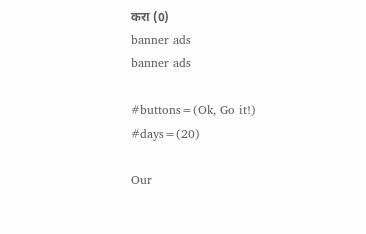करा (0)
banner ads
banner ads

#buttons=(Ok, Go it!) #days=(20)

Our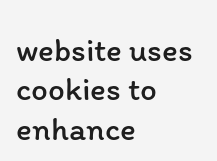website uses cookies to enhance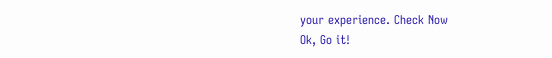your experience. Check Now
Ok, Go it!